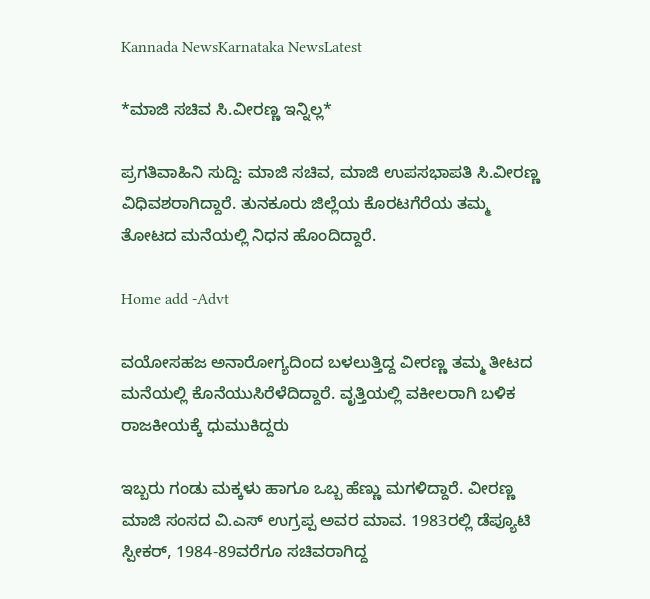Kannada NewsKarnataka NewsLatest

*ಮಾಜಿ ಸಚಿವ ಸಿ.ವೀರಣ್ಣ ಇನ್ನಿಲ್ಲ*

ಪ್ರಗತಿವಾಹಿನಿ ಸುದ್ದಿ: ಮಾಜಿ ಸಚಿವ, ಮಾಜಿ ಉಪಸಭಾಪತಿ ಸಿ.ವೀರಣ್ಣ ವಿಧಿವಶರಾಗಿದ್ದಾರೆ. ತುನಕೂರು ಜಿಲ್ಲೆಯ ಕೊರಟಗೆರೆಯ ತಮ್ಮ ತೋಟದ ಮನೆಯಲ್ಲಿ ನಿಧನ ಹೊಂದಿದ್ದಾರೆ.

Home add -Advt

ವಯೋಸಹಜ ಅನಾರೋಗ್ಯದಿಂದ ಬಳಲುತ್ತಿದ್ದ ವೀರಣ್ಣ ತಮ್ಮ ತೀಟದ ಮನೆಯಲ್ಲಿ ಕೊನೆಯುಸಿರೆಳೆದಿದ್ದಾರೆ. ವೃತ್ತಿಯಲ್ಲಿ ವಕೀಲರಾಗಿ ಬಳಿಕ ರಾಜಕೀಯಕ್ಕೆ ಧುಮುಕಿದ್ದರು

ಇಬ್ಬರು ಗಂಡು ಮಕ್ಕಳು ಹಾಗೂ ಒಬ್ಬ ಹೆಣ್ಣು ಮಗಳಿದ್ದಾರೆ. ವೀರಣ್ಣ ಮಾಜಿ ಸಂಸದ ವಿ.ಎಸ್ ಉಗ್ರಪ್ಪ ಅವರ ಮಾವ. 1983ರಲ್ಲಿ ಡೆಪ್ಯೂಟಿ ಸ್ಪೀಕರ್, 1984-89ವರೆಗೂ ಸಚಿವರಾಗಿದ್ದ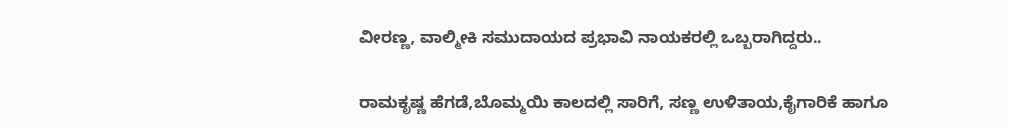ವೀರಣ್ಣ, ವಾಲ್ಮೀಕಿ ಸಮುದಾಯದ ಪ್ರಭಾವಿ ನಾಯಕರಲ್ಲಿ ಒಬ್ಬರಾಗಿದ್ದರು..

ರಾಮಕೃಷ್ಣ ಹೆಗಡೆ,ಬೊಮ್ಮಯಿ ಕಾಲದಲ್ಲಿ ಸಾರಿಗೆ, ಸಣ್ಣ ಉಳಿತಾಯ,ಕೈಗಾರಿಕೆ ಹಾಗೂ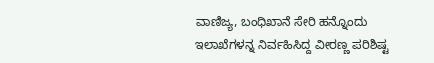ವಾಣಿಜ್ಯ, ಬಂಧಿಖಾನೆ ಸೇರಿ ಹನ್ನೊಂದು ಇಲಾಖೆಗಳನ್ನ ನಿರ್ವಹಿಸಿದ್ದ ವೀರಣ್ಣ ಪರಿಶಿಷ್ಟ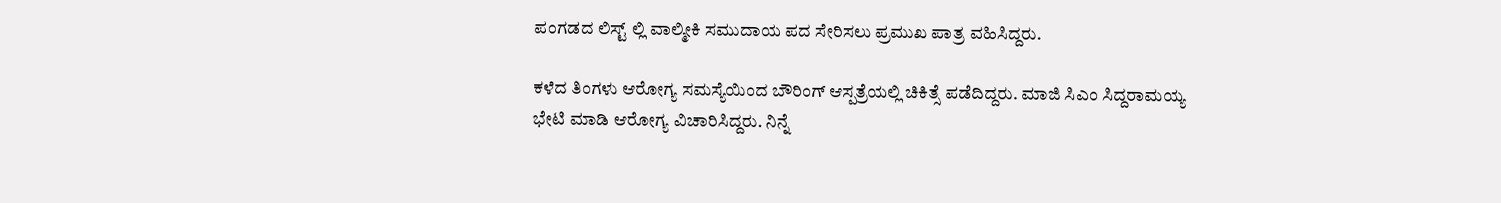ಪಂಗಡದ ಲಿಸ್ಟ್ ಲ್ಲಿ ವಾಲ್ಮೀಕಿ ಸಮುದಾಯ ಪದ ಸೇರಿಸಲು ಪ್ರಮುಖ ಪಾತ್ರ ವಹಿಸಿದ್ದರು.

ಕಳೆದ ತಿಂಗಳು ಆರೋಗ್ಯ ಸಮಸ್ಯೆಯಿಂದ ಬೌರಿಂಗ್ ಆಸ್ಪತ್ರೆಯಲ್ಲಿ ಚಿಕಿತ್ಸೆ ಪಡೆದಿದ್ದರು. ಮಾಜಿ ಸಿಎಂ ಸಿದ್ದರಾಮಯ್ಯ ಭೇಟಿ ಮಾಡಿ ಆರೋಗ್ಯ ವಿಚಾರಿಸಿದ್ದರು. ನಿನ್ನೆ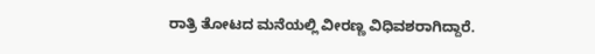ರಾತ್ರಿ ತೋಟದ ಮನೆಯಲ್ಲಿ ವೀರಣ್ಣ ವಿಧಿವಶರಾಗಿದ್ದಾರೆ.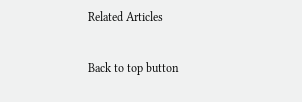Related Articles

Back to top button